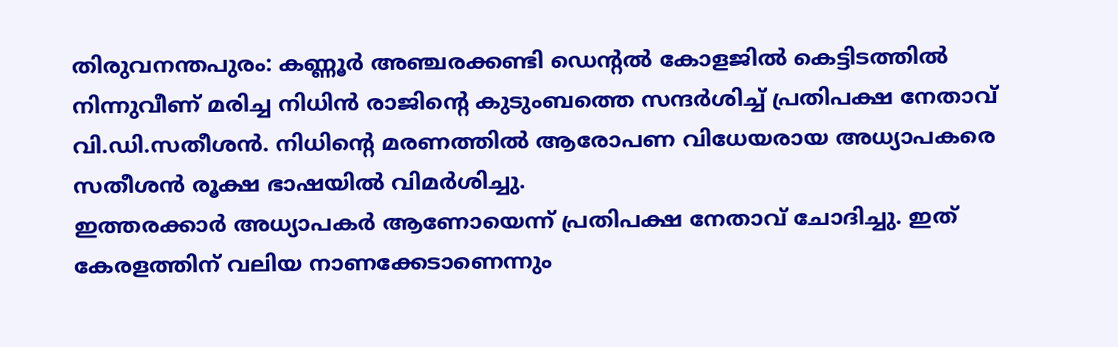തിരുവനന്തപുരം: കണ്ണൂർ അഞ്ചരക്കണ്ടി ഡെന്റൽ കോളജിൽ കെട്ടിടത്തിൽ നിന്നുവീണ് മരിച്ച നിധിൻ രാജിന്റെ കുടുംബത്തെ സന്ദർശിച്ച് പ്രതിപക്ഷ നേതാവ് വി.ഡി.സതീശൻ. നിധിന്റെ മരണത്തിൽ ആരോപണ വിധേയരായ അധ്യാപകരെ സതീശൻ രൂക്ഷ ഭാഷയിൽ വിമർശിച്ചു.
ഇത്തരക്കാർ അധ്യാപകർ ആണോയെന്ന് പ്രതിപക്ഷ നേതാവ് ചോദിച്ചു. ഇത് കേരളത്തിന് വലിയ നാണക്കേടാണെന്നും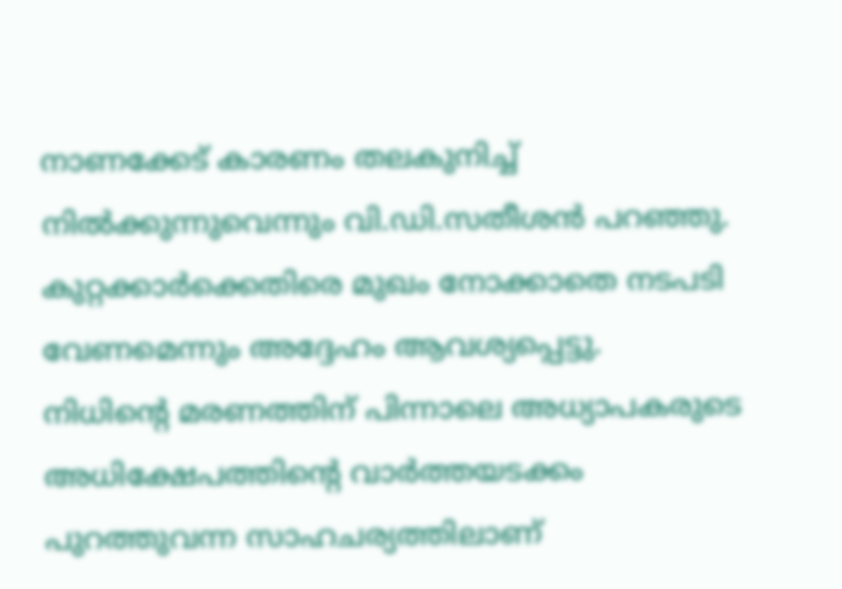നാണക്കേട് കാരണം തലകുനിച്ച് നിൽക്കുന്നുവെന്നും വി.ഡി.സതീശൻ പറഞ്ഞു. കുറ്റക്കാർക്കെതിരെ മുഖം നോക്കാതെ നടപടി വേണമെന്നും അദ്ദേഹം ആവശ്യപ്പെട്ടു.
നിധിന്റെ മരണത്തിന് പിന്നാലെ അധ്യാപകരുടെ അധിക്ഷേപത്തിന്റെ വാർത്തയടക്കം പുറത്തുവന്ന സാഹചര്യത്തിലാണ്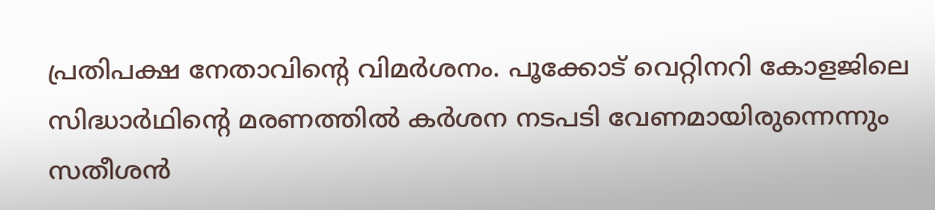പ്രതിപക്ഷ നേതാവിന്റെ വിമർശനം. പൂക്കോട് വെറ്റിനറി കോളജിലെ സിദ്ധാർഥിന്റെ മരണത്തിൽ കർശന നടപടി വേണമായിരുന്നെന്നും സതീശൻ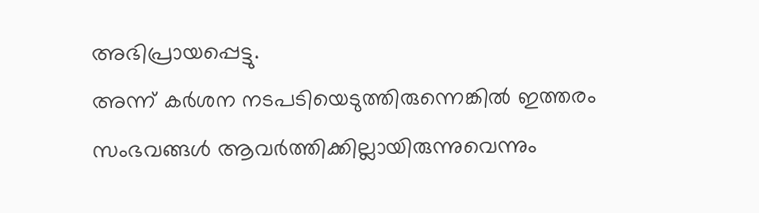അഭിപ്രായപ്പെട്ടു.
അന്ന് കർശന നടപടിയെടുത്തിരുന്നെങ്കിൽ ഇത്തരം സംഭവങ്ങൾ ആവർത്തിക്കില്ലായിരുന്നുവെന്നും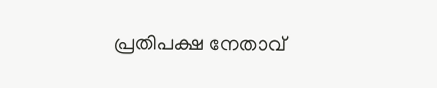പ്രതിപക്ഷ നേതാവ്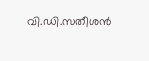വി.ഡി.സതീശൻ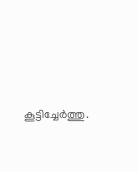കൂട്ടിച്ചേർത്തു.